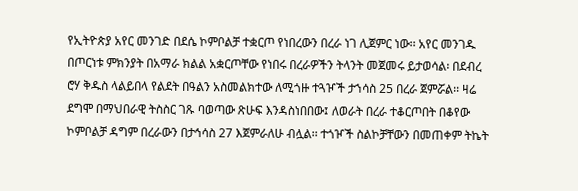የኢትዮጵያ አየር መንገድ በደሴ ኮምቦልቻ ተቋርጦ የነበረውን በረራ ነገ ሊጀምር ነው፡፡ አየር መንገዱ በጦርነቱ ምክንያት በአማራ ክልል አቋርጦቸው የነበሩ በረራዎችን ትላንት መጀመሩ ይታወሳል፡ በደብረ ሮሃ ቅዱስ ላልይበላ የልደት በዓልን አስመልክተው ለሚጎዙ ተጓዦች ታኀሳስ 25 በረራ ጀምሯል፡፡ ዛሬ ደግሞ በማህበራዊ ትስስር ገጹ ባወጣው ጽሁፍ እንዳስነበበው፤ ለወራት በረራ ተቆርጦበት በቆየው ኮምቦልቻ ዳግም በረራውን በታኅሳስ 27 እጀምራለሁ ብሏል፡፡ ተጎዦች ስልኮቻቸውን በመጠቀም ትኬት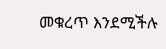መቁረጥ እንደሚችሉ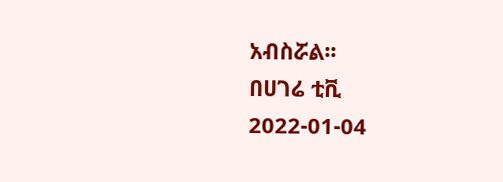አብስሯል፡፡
በሀገሬ ቲቪ
2022-01-04